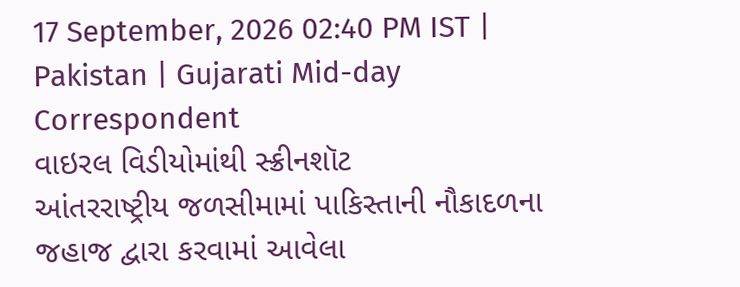17 September, 2026 02:40 PM IST | Pakistan | Gujarati Mid-day Correspondent
વાઇરલ વિડીયોમાંથી સ્ક્રીનશૉટ
આંતરરાષ્ટ્રીય જળસીમામાં પાકિસ્તાની નૌકાદળના જહાજ દ્વારા કરવામાં આવેલા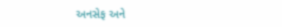અનસેફ અને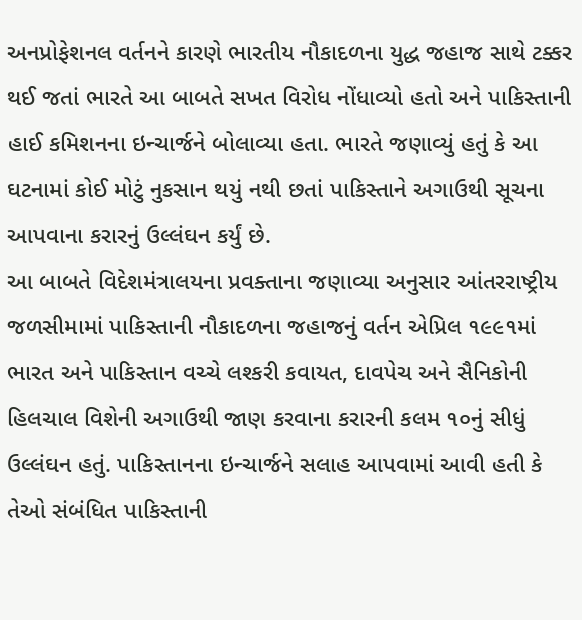અનપ્રોફેશનલ વર્તનને કારણે ભારતીય નૌકાદળના યુદ્ધ જહાજ સાથે ટક્કર થઈ જતાં ભારતે આ બાબતે સખત વિરોધ નોંધાવ્યો હતો અને પાકિસ્તાની હાઈ કમિશનના ઇન્ચાર્જને બોલાવ્યા હતા. ભારતે જણાવ્યું હતું કે આ ઘટનામાં કોઈ મોટું નુકસાન થયું નથી છતાં પાકિસ્તાને અગાઉથી સૂચના આપવાના કરારનું ઉલ્લંઘન કર્યું છે.
આ બાબતે વિદેશમંત્રાલયના પ્રવક્તાના જણાવ્યા અનુસાર આંતરરાષ્ટ્રીય જળસીમામાં પાકિસ્તાની નૌકાદળના જહાજનું વર્તન એપ્રિલ ૧૯૯૧માં ભારત અને પાકિસ્તાન વચ્ચે લશ્કરી કવાયત, દાવપેચ અને સૈનિકોની હિલચાલ વિશેની અગાઉથી જાણ કરવાના કરારની કલમ ૧૦નું સીધું ઉલ્લંઘન હતું. પાકિસ્તાનના ઇન્ચાર્જને સલાહ આપવામાં આવી હતી કે તેઓ સંબંધિત પાકિસ્તાની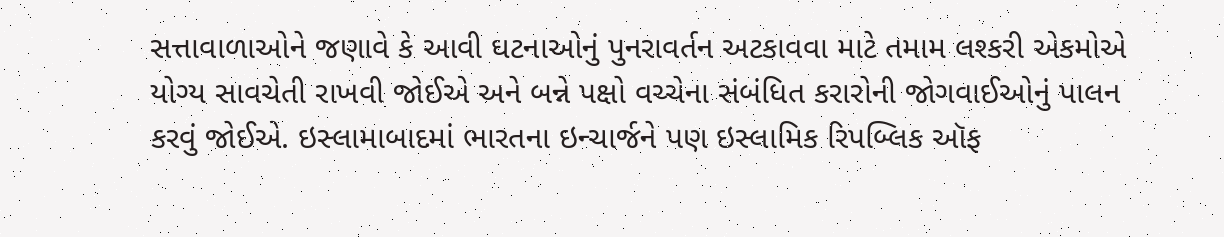સત્તાવાળાઓને જણાવે કે આવી ઘટનાઓનું પુનરાવર્તન અટકાવવા માટે તમામ લશ્કરી એકમોએ યોગ્ય સાવચેતી રાખવી જોઈએ અને બન્ને પક્ષો વચ્ચેના સંબંધિત કરારોની જોગવાઈઓનું પાલન કરવું જોઈએ. ઇસ્લામાબાદમાં ભારતના ઇન્ચાર્જને પણ ઇસ્લામિક રિપબ્લિક ઑફ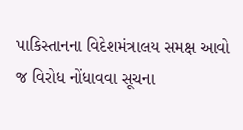પાકિસ્તાનના વિદેશમંત્રાલય સમક્ષ આવો જ વિરોધ નોંધાવવા સૂચના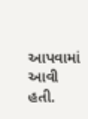આપવામાં આવી હતી.